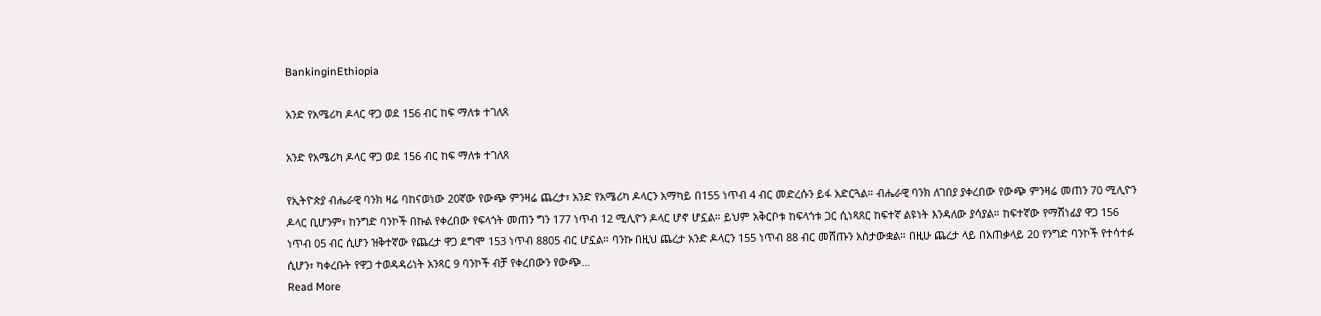BankinginEthiopia

አንድ የአሜሪካ ዶላር ዋጋ ወደ 156 ብር ከፍ ማለቱ ተገለጸ

አንድ የአሜሪካ ዶላር ዋጋ ወደ 156 ብር ከፍ ማለቱ ተገለጸ

የኢትዮጵያ ብሔራዊ ባንክ ዛሬ ባከናወነው 20ኛው የውጭ ምንዛሬ ጨረታ፣ አንድ የአሜሪካ ዶላርን አማካይ በ155 ነጥብ 4 ብር መድረሱን ይፋ አድርጓል። ብሔራዊ ባንክ ለገበያ ያቀረበው የውጭ ምንዛሬ መጠን 70 ሚሊዮን ዶላር ቢሆንም፣ ከንግድ ባንኮች በኩል የቀረበው የፍላጎት መጠን ግን 177 ነጥብ 12 ሚሊዮን ዶላር ሆኖ ሆኗል። ይህም አቅርቦቱ ከፍላጎቱ ጋር ሲነጻጸር ከፍተኛ ልዩነት እንዳለው ያሳያል። ከፍተኛው የማሸነፊያ ዋጋ 156 ነጥብ 05 ብር ሲሆን ዝቅተኛው የጨረታ ዋጋ ደግሞ 153 ነጥብ 8805 ብር ሆኗል። ባንኩ በዚህ ጨረታ አንድ ዶላርን 155 ነጥብ 88 ብር መሸጡን አስታውቋል። በዚሁ ጨረታ ላይ በአጠቃላይ 20 የንግድ ባንኮች የተሳተፉ ሲሆን፣ ካቀረቡት የዋጋ ተወዳዳሪነት አንጻር 9 ባንኮች ብቻ የቀረበውን የውጭ…
Read More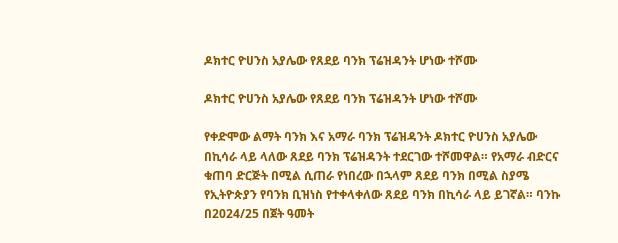ዶክተር ዮሀንስ አያሌው የጸደይ ባንክ ፕሬዝዳንት ሆነው ተሾሙ

ዶክተር ዮሀንስ አያሌው የጸደይ ባንክ ፕሬዝዳንት ሆነው ተሾሙ

የቀድሞው ልማት ባንክ እና አማራ ባንክ ፕሬዝዳንት ዶክተር ዮሀንስ አያሌው በኪሳራ ላይ ላለው ጸደይ ባንክ ፕሬዝዳንት ተደርገው ተሾመዋል። የአማራ ብድርና ቁጠባ ድርጅት በሚል ሲጠራ የነበረው በኋላም ጸደይ ባንክ በሚል ስያሜ የኢትዮጵያን የባንክ ቢዝነስ የተቀላቀለው ጸደይ ባንክ በኪሳራ ላይ ይገኛል። ባንኩ በ2024/25 በጀት ዓመት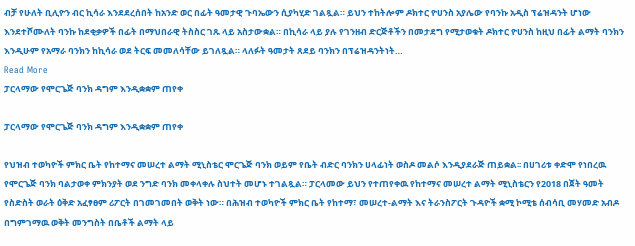ብቻ የሁለት ቢሊዮን ብር ኪሳራ እንደደረሰበት ከአንድ ወር በፊት ዓመታዊ ጉባኤውን ሲያካሂድ ገልጿል። ይህን ተከትሎም ዶክተር ዮሀንስ አያሌው የባንኩ አዲስ ፕሬዝዳንት ሆነው እንደተሾሙለት ባንኩ ከደቂቃዎች በፊት በማህበራዊ ትስስር ገጹ ላይ አስታውቋል። በኪሳራ ላይ ያሉ የገንዘብ ድርጅቶችን በመታደግ የሚታወቁት ዶክተር ዮሀንስ ከዚህ በፊት ልማት ባንክን እንዲሁም የአማራ ባንክን ከኪሳራ ወደ ትርፍ መመለሳቸው ይገለጿል። ላለፉት ዓመታት ጸደይ ባንክን በፕሬዝዳንትነት…
Read More
ፓርላማው የሞርጌጅ ባንክ ዳግም እንዲቋቋም ጠየቀ

ፓርላማው የሞርጌጅ ባንክ ዳግም እንዲቋቋም ጠየቀ

የህዝብ ተወካዮች ምክር ቤት የከተማና መሠረተ ልማት ሚኒስቴር ሞርጌጅ ባንክ ወይም የቤት ብድር ባንክን ሀላፊነት ወስዶ መልሶ እንዲያደራጅ ጠይቋል፡፡ በሀገሪቱ ቀድሞ የነበረዉ የሞርጌጅ ባንክ ባልታወቀ ምክንያት ወደ ንግድ ባንክ መቀላቀሉ ስህተት መሆኑ ተገልጿል። ፓርላመው ይህን የተጠየቀዉ የከተማና መሠረተ ልማት ሚኒስቴርን የ2018 በጀት ዓመት የስድስት ወራት ዕቅድ አፈፃፀም ሪፖርት በገመገመበት ወቅት ነው። በሕዝብ ተወካዮች ምክር ቤት የከተማ፣ መሠረተ-ልማት እና ትራንስፖርት ጉዳዮች ቋሚ ኮሚቴ ሰብሳቢ መሃመድ አብዶ በግምገማዉ ወቅት መንግስት በቤቶች ልማት ላይ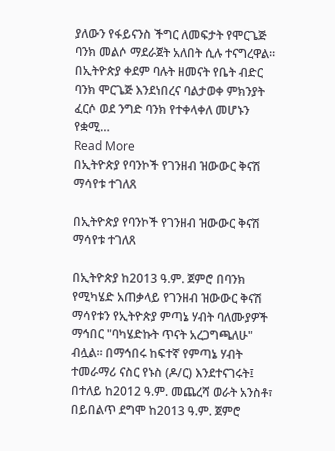ያለውን የፋይናንስ ችግር ለመፍታት የሞርጌጅ ባንክ መልሶ ማደራጀት አለበት ሲሉ ተናግረዋል። በኢትዮጵያ ቀደም ባሉት ዘመናት የቤት ብድር ባንክ ሞርጌጅ እንደነበረና ባልታወቀ ምክንያት ፈርሶ ወደ ንግድ ባንክ የተቀላቀለ መሆኑን የቋሚ…
Read More
በኢትዮጵያ የባንኮች የገንዘብ ዝውውር ቅናሽ ማሳየቱ ተገለጸ

በኢትዮጵያ የባንኮች የገንዘብ ዝውውር ቅናሽ ማሳየቱ ተገለጸ

በኢትዮጵያ ከ2013 ዓ.ም. ጀምሮ በባንክ የሚካሄድ አጠቃላይ የገንዘብ ዝውውር ቅናሽ ማሳየቱን የኢትዮጵያ ምጣኔ ሃብት ባለሙያዎች ማኅበር "ባካሄድኩት ጥናት አረጋግጫለሁ" ብሏል። በማኅበሩ ከፍተኛ የምጣኔ ሃብት ተመራማሪ ናስር የኑስ (ዶ/ር) እንደተናገሩት፤ በተለይ ከ2012 ዓ.ም. መጨረሻ ወራት አንስቶ፣ በይበልጥ ደግሞ ከ2013 ዓ.ም. ጀምሮ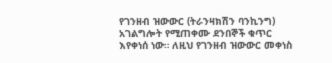የገንዘብ ዝውውር (ትራንዛክሽን ባንኪንግ) አገልግሎት የሚጠቀሙ ደንበኞች ቁጥር እየቀነሰ ነው። ለዚህ የገንዘብ ዝውውር መቀነስ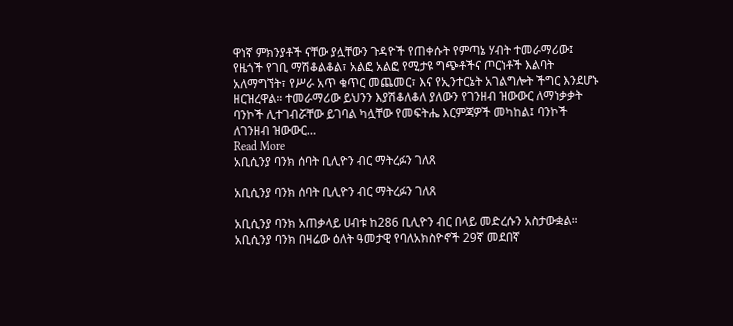ዋነኛ ምክንያቶች ናቸው ያሏቸውን ጉዳዮች የጠቀሱት የምጣኔ ሃብት ተመራማሪው፤ የዜጎች የገቢ ማሽቆልቆል፣ አልፎ አልፎ የሚታዩ ግጭቶችና ጦርነቶች እልባት አለማግኘት፣ የሥራ አጥ ቁጥር መጨመር፣ እና የኢንተርኔት አገልግሎት ችግር እንደሆኑ ዘርዝረዋል። ተመራማሪው ይህንን እያሽቆለቆለ ያለውን የገንዘብ ዝውውር ለማነቃቃት ባንኮች ሊተገብሯቸው ይገባል ካሏቸው የመፍትሔ እርምጃዎች መካከል፤ ባንኮች ለገንዘብ ዝውውር…
Read More
አቢሲንያ ባንክ ሰባት ቢሊዮን ብር ማትረፉን ገለጸ

አቢሲንያ ባንክ ሰባት ቢሊዮን ብር ማትረፉን ገለጸ

አቢሲንያ ባንክ አጠቃላይ ሀብቱ ከ286 ቢሊዮን ብር በላይ መድረሱን አስታውቋል። አቢሲንያ ባንክ በዛሬው ዕለት ዓመታዊ የባለአክስዮኖች 29ኛ መደበኛ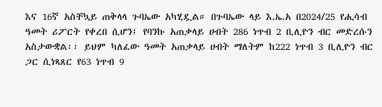እና 16ኛ አስቸኳይ ጠቅላላ ጉባኤው አካሂዷል። በጉባኤው ላይ እ.ኤ.አ በ2024/25 የሒሳብ ዓመት ሪፖርት የቀረበ ሲሆን፤ የባንኩ አጠቃላይ ሀብት 286 ነጥብ 2 ቢሊዮን ብር መድረሱን አስታውቋል፡፡ ይህም ካለፈው ዓመት አጠቃላይ ሀብት ማለትም ከ222 ነጥብ 3 ቢሊዮን ብር ጋር ሲነጻጸር የ63 ነጥብ 9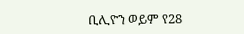ቢሊዮን ወይም የ28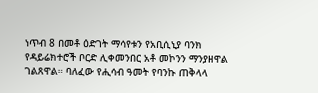ነጥብ 8 በመቶ ዕድገት ማሳየቱን የአቢሲኒያ ባንክ የዳይሬክተሮች ቦርድ ሊቀመንበር አቶ መኮንን ማንያዘዋል ገልጸዋል። ባለፈው የሒሳብ ዓመት የባንኩ ጠቅላላ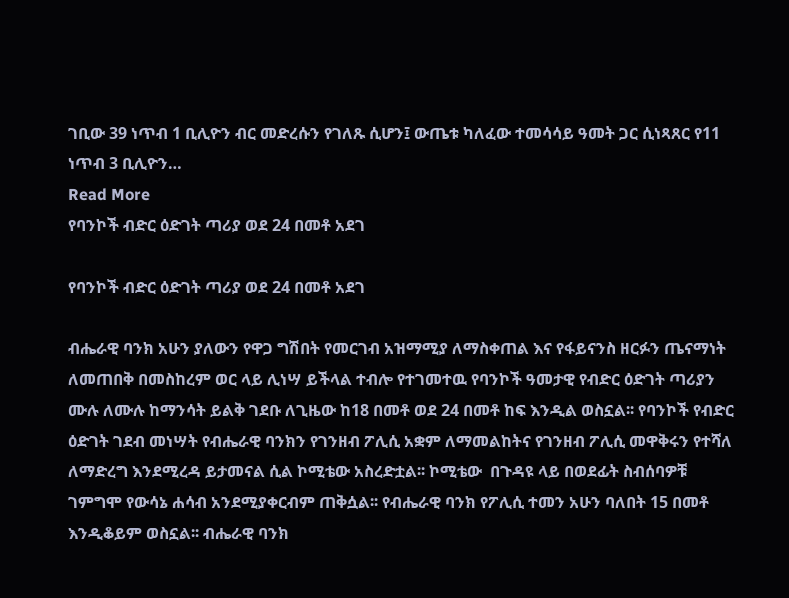ገቢው 39 ነጥብ 1 ቢሊዮን ብር መድረሱን የገለጹ ሲሆን፤ ውጤቱ ካለፈው ተመሳሳይ ዓመት ጋር ሲነጻጸር የ11 ነጥብ 3 ቢሊዮን…
Read More
የባንኮች ብድር ዕድገት ጣሪያ ወደ 24 በመቶ አደገ

የባንኮች ብድር ዕድገት ጣሪያ ወደ 24 በመቶ አደገ

ብሔራዊ ባንክ አሁን ያለውን የዋጋ ግሽበት የመርገብ አዝማሚያ ለማስቀጠል እና የፋይናንስ ዘርፉን ጤናማነት ለመጠበቅ በመስከረም ወር ላይ ሊነሣ ይችላል ተብሎ የተገመተዉ የባንኮች ዓመታዊ የብድር ዕድገት ጣሪያን ሙሉ ለሙሉ ከማንሳት ይልቅ ገደቡ ለጊዜው ከ18 በመቶ ወደ 24 በመቶ ከፍ እንዲል ወስኗል፡፡ የባንኮች የብድር ዕድገት ገደብ መነሣት የብሔራዊ ባንክን የገንዘብ ፖሊሲ አቋም ለማመልከትና የገንዘብ ፖሊሲ መዋቅሩን የተሻለ ለማድረግ እንደሚረዳ ይታመናል ሲል ኮሚቴው አስረድቷል፡፡ ኮሚቴው  በጉዳዩ ላይ በወደፊት ስብሰባዎቹ ገምግሞ የውሳኔ ሐሳብ አንደሚያቀርብም ጠቅሷል፡፡ የብሔራዊ ባንክ የፖሊሲ ተመን አሁን ባለበት 15 በመቶ እንዲቆይም ወስኗል፡፡ ብሔራዊ ባንክ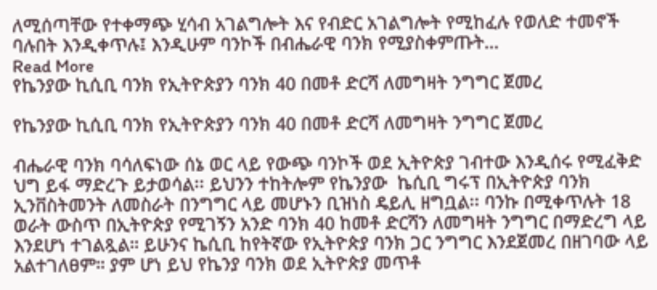ለሚሰጣቸው የተቀማጭ ሂሳብ አገልግሎት እና የብድር አገልግሎት የሚከፈሉ የወለድ ተመኖች ባሉበት እንዲቀጥሉ፤ እንዲሁም ባንኮች በብሔራዊ ባንክ የሚያስቀምጡት…
Read More
የኬንያው ኪሲቢ ባንክ የኢትዮጵያን ባንክ 40 በመቶ ድርሻ ለመግዛት ንግግር ጀመረ

የኬንያው ኪሲቢ ባንክ የኢትዮጵያን ባንክ 40 በመቶ ድርሻ ለመግዛት ንግግር ጀመረ

ብሔራዊ ባንክ ባሳለፍነው ሰኔ ወር ላይ የውጭ ባንኮች ወደ ኢትዮጵያ ገብተው እንዲሰሩ የሚፈቅድ ህግ ይፋ ማድረጉ ይታወሳል፡፡ ይህንን ተከትሎም የኬንያው  ኬሲቢ ግሩፕ በኢትዮጵያ ባንክ ኢንቨስትመንት ለመስራት በንግግር ላይ መሆኑን ቢዝነስ ዴይሊ ዘግቧል፡፡ ባንኩ በሚቀጥሉት 18 ወራት ውስጥ በኢትዮጵያ የሚገኝን አንድ ባንክ 40 ከመቶ ድርሻን ለመግዛት ንግግር በማድረግ ላይ እንደሆነ ተገልጿል። ይሁንና ኬሲቢ ከየትኛው የኢትዮጵያ ባንክ ጋር ንግግር እንደጀመረ በዘገባው ላይ አልተገለፀም። ያም ሆነ ይህ የኬንያ ባንክ ወደ ኢትዮጵያ መጥቶ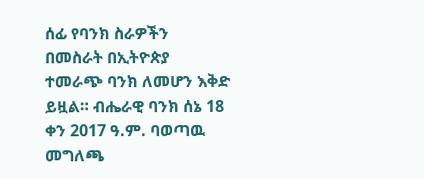ሰፊ የባንክ ስራዎችን በመስራት በኢትዮጵያ ተመራጭ ባንክ ለመሆን እቅድ ይዟል። ብሔራዊ ባንክ ሰኔ 18 ቀን 2017 ዓ.ም. ባወጣዉ መግለጫ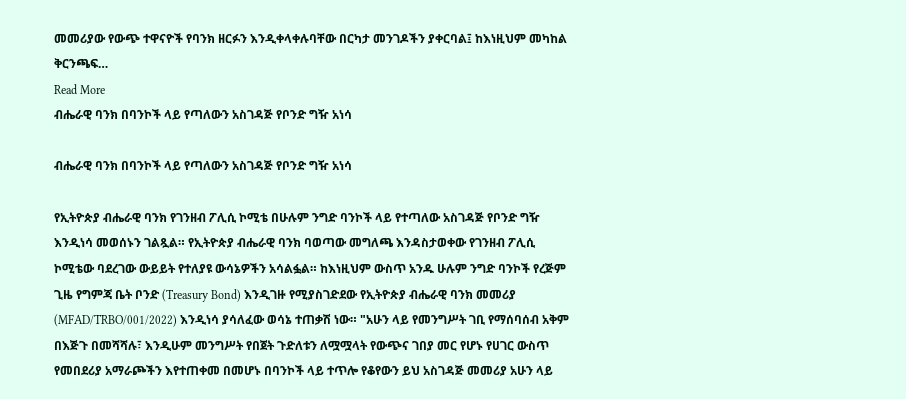መመሪያው የውጭ ተዋናዮች የባንክ ዘርፉን እንዲቀላቀሉባቸው በርካታ መንገዶችን ያቀርባል፤ ከእነዚህም መካከል ቅርንጫፍ…
Read More
ብሔራዊ ባንክ በባንኮች ላይ የጣለውን አስገዳጅ የቦንድ ግዥ አነሳ

ብሔራዊ ባንክ በባንኮች ላይ የጣለውን አስገዳጅ የቦንድ ግዥ አነሳ

የኢትዮጵያ ብሔራዊ ባንክ የገንዘብ ፖሊሲ ኮሚቴ በሁሉም ንግድ ባንኮች ላይ የተጣለው አስገዳጅ የቦንድ ግዥ እንዲነሳ መወሰኑን ገልጿል። የኢትዮጵያ ብሔራዊ ባንክ ባወጣው መግለጫ እንዳስታወቀው የገንዘብ ፖሊሲ ኮሚቴው ባደረገው ውይይት የተለያዩ ውሳኔዎችን አሳልፏል። ከእነዚህም ውስጥ አንዱ ሁሉም ንግድ ባንኮች የረጅም ጊዜ የግምጃ ቤት ቦንድ (Treasury Bond) እንዲገዙ የሚያስገድደው የኢትዮጵያ ብሔራዊ ባንክ መመሪያ (MFAD/TRBO/001/2022) እንዲነሳ ያሳለፈው ወሳኔ ተጠቃሽ ነው። "አሁን ላይ የመንግሥት ገቢ የማሰባሰብ አቅም በእጅጉ በመሻሻሉ፣ እንዲሁም መንግሥት የበጀት ጉድለቱን ለሟሟላት የውጭና ገበያ መር የሆኑ የሀገር ውስጥ የመበደሪያ አማራጮችን እየተጠቀመ በመሆኑ በባንኮች ላይ ተጥሎ የቆየውን ይህ አስገዳጅ መመሪያ አሁን ላይ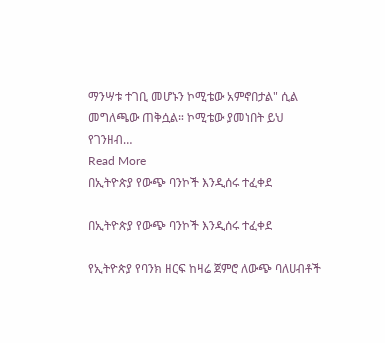ማንሣቱ ተገቢ መሆኑን ኮሚቴው አምኖበታል" ሲል መግለጫው ጠቅሷል። ኮሚቴው ያመነበት ይህ የገንዘብ…
Read More
በኢትዮጵያ የውጭ ባንኮች እንዲሰሩ ተፈቀደ

በኢትዮጵያ የውጭ ባንኮች እንዲሰሩ ተፈቀደ

የኢትዮጵያ የባንክ ዘርፍ ከዛሬ ጀምሮ ለውጭ ባለሀብቶች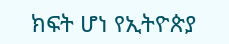ክፍት ሆነ የኢትዮጵያ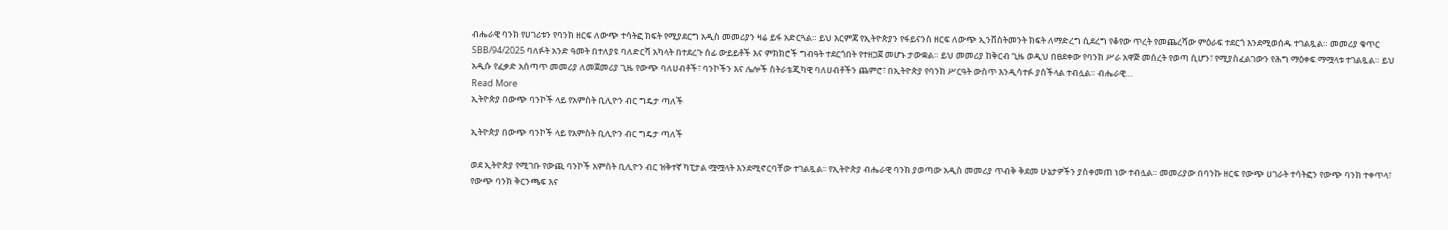ብሔራዊ ባንክ የሀገሪቱን የባንክ ዘርፍ ለውጭ ተሳትፎ ክፍት የሚያደርግ አዲስ መመሪያን ዛሬ ይፋ አድርጓል። ይህ እርምጃ የኢትዮጵያን የፋይናንስ ዘርፍ ለውጭ ኢንቨስትመንት ክፍት ለማድረግ ሲደረግ የቆየው ጥረት የመጨረሻው ምዕራፍ ተደርጎ እንደሚወሰዱ ተገልጿል። መመሪያ ቁጥር SBB/94/2025 ባለፉት አንድ ዓመት በተለያዩ ባለድርሻ አካላት በተደረጉ ሰፊ ውይይቶች እና ምክክሮች ግብዓት ተደርጎበት የተዘጋጀ መሆኑ ታውቋል። ይህ መመሪያ ከቅርብ ጊዜ ወዲህ በፀደቀው የባንክ ሥራ አዋጅ መሰረት የወጣ ሲሆን፣ የሚያስፈልገውን የሕግ ማዕቀፍ ማሟላቱ ተገልጿል። ይህ አዲሱ የፈቃድ አሰጣጥ መመሪያ ለመጀመሪያ ጊዜ የውጭ ባለሀብቶች፣ ባንኮችን እና ሌሎች ስትራቴጂካዊ ባለሀብቶችን ጨምሮ፣ በኢትዮጵያ የባንክ ሥርዓት ውስጥ እንዲሳተፉ ያስችላል ተብሏል። ብሔራዊ…
Read More
ኢትዮጵያ በውጭ ባንኮች ላይ የአምስት ቢሊዮን ብር ግዴታ ጣለች

ኢትዮጵያ በውጭ ባንኮች ላይ የአምስት ቢሊዮን ብር ግዴታ ጣለች

ወደ ኢትዮጵያ የሚገቡ የውጪ ባንኮች አምስት ቢሊዮን ብር ዝቅተኛ ካፒታል ሟሟላት እንደሚኖርባቸው ተገልጿል፡፡ የኢትዮጵያ ብሔራዊ ባንክ ያወጣው አዲስ መመሪያ ጥብቅ ቅደመ ሁኔታዎችን ያስቀመጠ ነው ተብሏል። መመሪያው በባንኩ ዘርፍ የውጭ ሀገራት ተሳትፎን የውጭ ባንክ ተቀጥላ፣ የውጭ ባንክ ቅርንጫፍ እና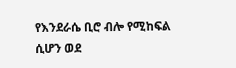የእንደራሴ ቢሮ ብሎ የሚከፍል ሲሆን ወደ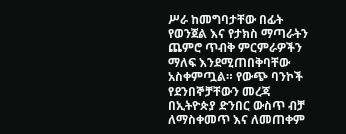ሥራ ከመግባታቸው በፊት የወንጀል እና የታክስ ማጣራትን ጨምሮ ጥብቅ ምርምራዎችን ማለፍ እንደሚጠበቅባቸው አስቀምጧል። የውጭ ባንኮች የደንበኞቻቸውን መረጃ በኢትዮጵያ ድንበር ውስጥ ብቻ ለማስቀመጥ እና ለመጠቀም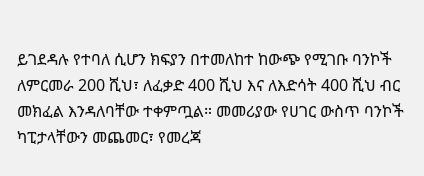ይገደዳሉ የተባለ ሲሆን ክፍያን በተመለከተ ከውጭ የሚገቡ ባንኮች ለምርመራ 200 ሺህ፣ ለፈቃድ 400 ሺህ እና ለእድሳት 400 ሺህ ብር መክፈል እንዳለባቸው ተቀምጧል። መመሪያው የሀገር ውስጥ ባንኮች ካፒታላቸውን መጨመር፣ የመረጃ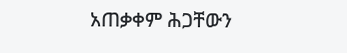አጠቃቀም ሕጋቸውን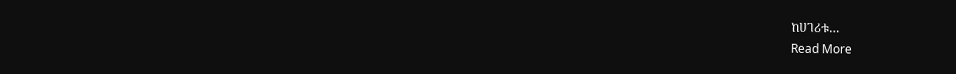ከሀገሪቱ…
Read More